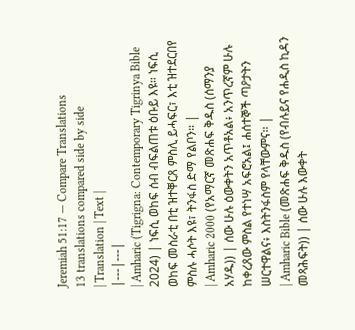Jeremiah 51:17 — Compare Translations
13 translations compared side by side
| Translation | Text |
|---|---|
| Amharic (Tigrigna: Contemporary Tigrinya Bible 2024) | ነፍሲ ወከፍ ሰብ ብፍልጠቱ ዕቡይ እዩ። ነፍሲ ወከፍ መስራቲ በቲ ዝተቐርጸ ምስሊ ይሓፍር፣ እቲ ዝተደርበየ ምስሉ ሓሶት እዩ፣ ትንፋስ ድማ የልቦን። |
| Amharic 2000 (የአማርኛ መጽሐፍ ቅዱስ (ሰማንያ አሃዱ)) | ሰው ሁሉ ዕውቀትን አጥቶአል፥ አንጥረኛም ሁሉ ከቀረጸው ምስል የተነሣ አፍሮአል፤ ሐሰተኞች ጣዖታትን ሠርተዋልና፥ እስትንፋስም የላቸውምና። |
| Amharic Bible (መጽሐፍ ቅዱስ (የብሉይና የሐዲስ ኪዳን መጻሕፍት)) | ሰው ሁሉ እውቀት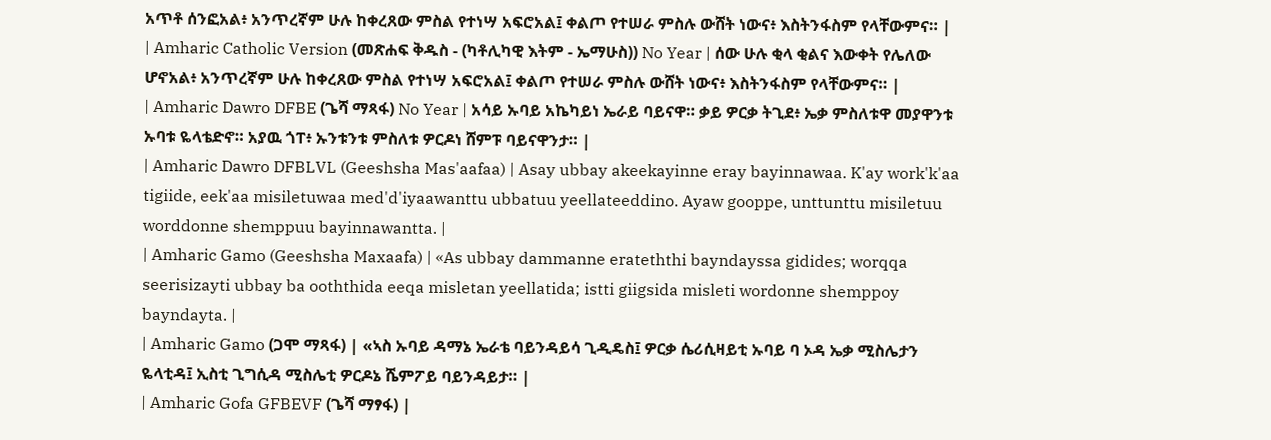አጥቶ ሰንፎአል፥ አንጥረኛም ሁሉ ከቀረጸው ምስል የተነሣ አፍሮአል፤ ቀልጦ የተሠራ ምስሉ ውሸት ነውና፥ እስትንፋስም የላቸውምና። |
| Amharic Catholic Version (መጽሐፍ ቅዱስ - (ካቶሊካዊ እትም - ኤማሁስ)) No Year | ሰው ሁሉ ቂላ ቂልና እውቀት የሌለው ሆኖአል፥ አንጥረኛም ሁሉ ከቀረጸው ምስል የተነሣ አፍሮአል፤ ቀልጦ የተሠራ ምስሉ ውሸት ነውና፥ እስትንፋስም የላቸውምና። |
| Amharic Dawro DFBE (ጌሻ ማጻፋ) No Year | አሳይ ኡባይ አኬካይነ ኤራይ ባይናዋ። ቃይ ዎርቃ ትጊደ፥ ኤቃ ምስለቱዋ መያዋንቱ ኡባቱ ዬላቴድኖ። አያዉ ጎፐ፥ ኡንቱንቱ ምስለቱ ዎርዶነ ሸምፑ ባይናዋንታ። |
| Amharic Dawro DFBLVL (Geeshsha Mas'aafaa) | Asay ubbay akeekayinne eray bayinnawaa. K'ay work'k'aa tigiide, eek'aa misiletuwaa med'd'iyaawanttu ubbatuu yeellateeddino. Ayaw gooppe, unttunttu misiletuu worddonne shemppuu bayinnawantta. |
| Amharic Gamo (Geeshsha Maxaafa) | «As ubbay dammanne erateththi bayndayssa gidides; worqqa seerisizayti ubbay ba ooththida eeqa misletan yeellatida; istti giigsida misleti wordonne shemppoy bayndayta. |
| Amharic Gamo (ጋሞ ማጻፋ) | «ኣስ ኡባይ ዳማኔ ኤራቴ ባይንዳይሳ ጊዲዴስ፤ ዎርቃ ሴሪሲዛይቲ ኡባይ ባ ኦዳ ኤቃ ሚስሌታን ዬላቲዳ፤ ኢስቲ ጊግሲዳ ሚስሌቲ ዎርዶኔ ሼምፖይ ባይንዳይታ። |
| Amharic Gofa GFBEVF (ጌሻ ማፃፋ) |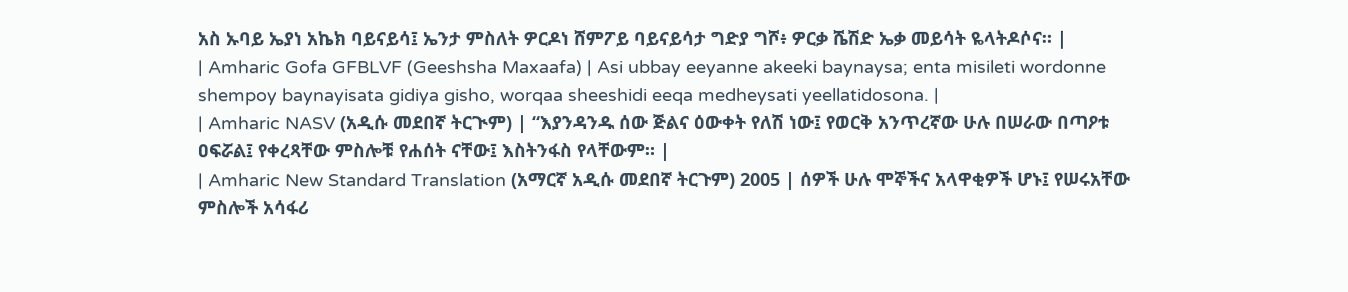አስ ኡባይ ኤያነ አኬክ ባይናይሳ፤ ኤንታ ምስለት ዎርዶነ ሸምፖይ ባይናይሳታ ግድያ ግሾ፥ ዎርቃ ሼሽድ ኤቃ መይሳት ዬላትዶሶና። |
| Amharic Gofa GFBLVF (Geeshsha Maxaafa) | Asi ubbay eeyanne akeeki baynaysa; enta misileti wordonne shempoy baynayisata gidiya gisho, worqaa sheeshidi eeqa medheysati yeellatidosona. |
| Amharic NASV (አዲሱ መደበኛ ትርጒም) | “እያንዳንዱ ሰው ጅልና ዕውቀት የለሽ ነው፤ የወርቅ አንጥረኛው ሁሉ በሠራው በጣዖቱ ዐፍሯል፤ የቀረጻቸው ምስሎቹ የሐሰት ናቸው፤ እስትንፋስ የላቸውም። |
| Amharic New Standard Translation (አማርኛ አዲሱ መደበኛ ትርጉም) 2005 | ሰዎች ሁሉ ሞኞችና አላዋቂዎች ሆኑ፤ የሠሩአቸው ምስሎች አሳፋሪ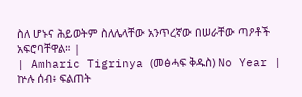ስለ ሆኑና ሕይወትም ስለሌላቸው አንጥረኛው በሠራቸው ጣዖቶች አፍሮባቸዋል። |
| Amharic Tigrinya (መፅሓፍ ቅዱስ) No Year | ኵሉ ሰብ፥ ፍልጠት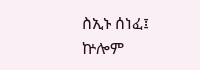ስኢኑ ሰነፈ፤ ኵሎም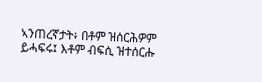ኣንጠረኛታት፥ በቶም ዝሰርሕዎም ይሓፍሩ፤ እቶም ብፍሲ ዝተሰርሑ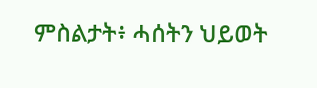ምስልታት፥ ሓሰትን ህይወት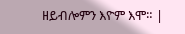ዘይብሎምን እዮም እሞ። |